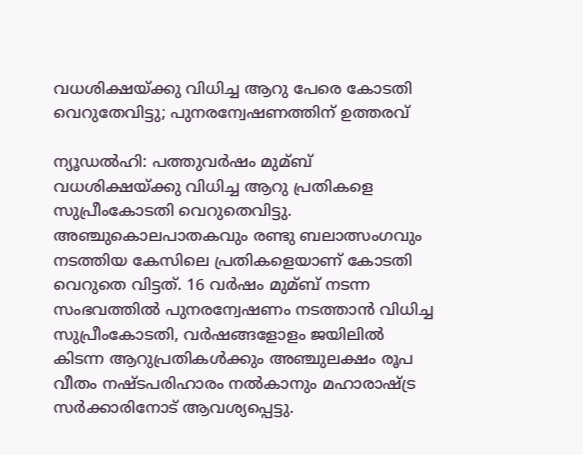വധശിക്ഷയ്ക്കു വിധിച്ച ആറു പേരെ കോടതി വെറുതേവിട്ടു; പുനരന്വേഷണത്തിന് ഉത്തരവ്

ന്യൂഡല്‍ഹി: പത്തുവര്‍ഷം മുമ്ബ് വധശിക്ഷയ്ക്കു വിധിച്ച ആറു പ്രതികളെ സുപ്രീംകോടതി വെറുതെവിട്ടു. അഞ്ചുകൊലപാതകവും രണ്ടു ബലാത്സംഗവും നടത്തിയ കേസിലെ പ്രതികളെയാണ് കോടതി വെറുതെ വിട്ടത്. 16 വര്‍ഷം മുമ്ബ് നടന്ന സംഭവത്തില്‍ പുനരന്വേഷണം നടത്താന്‍ വിധിച്ച സുപ്രീംകോടതി, വര്‍ഷങ്ങളോളം ജയിലില്‍ കിടന്ന ആറുപ്രതികള്‍ക്കും അഞ്ചുലക്ഷം രൂപ വീതം നഷ്ടപരിഹാരം നല്‍കാനും മഹാരാഷ്ട്ര സര്‍ക്കാരിനോട് ആവശ്യപ്പെട്ടു.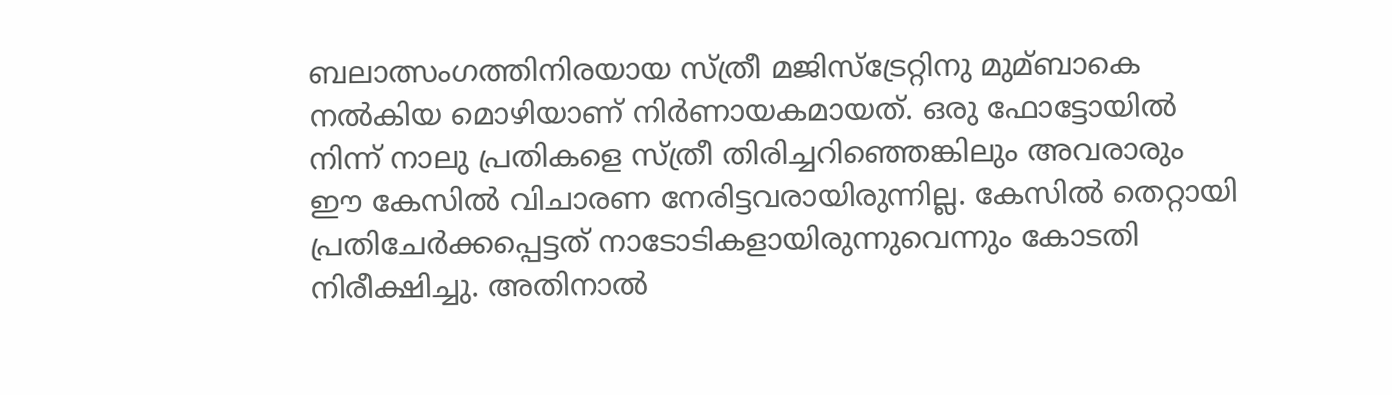ബലാത്സംഗത്തിനിരയായ സ്ത്രീ മജിസ്‌ട്രേറ്റിനു മുമ്ബാകെ നല്‍കിയ മൊഴിയാണ് നിര്‍ണായകമായത്. ഒരു ഫോട്ടോയില്‍ നിന്ന് നാലു പ്രതികളെ സ്ത്രീ തിരിച്ചറിഞ്ഞെങ്കിലും അവരാരും ഈ കേസില്‍ വിചാരണ നേരിട്ടവരായിരുന്നില്ല. കേസില്‍ തെറ്റായി പ്രതിചേര്‍ക്കപ്പെട്ടത് നാടോടികളായിരുന്നുവെന്നും കോടതി നിരീക്ഷിച്ചു. അതിനാല്‍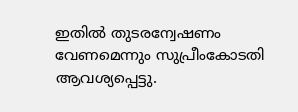ഇതില്‍ തുടരന്വേഷണം വേണമെന്നും സുപ്രീംകോടതി ആവശ്യപ്പെട്ടു.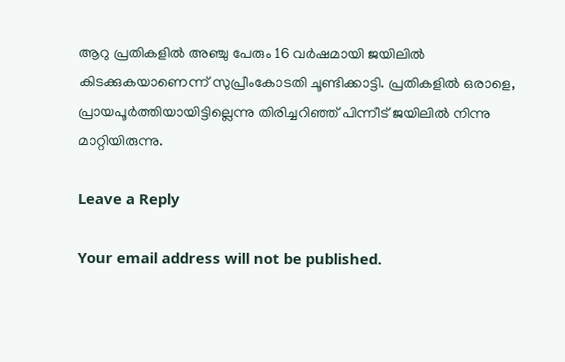ആറു പ്രതികളില്‍ അഞ്ചു പേരും 16 വര്‍ഷമായി ജയിലില്‍ കിടക്കുകയാണെന്ന് സുപ്രീംകോടതി ചൂണ്ടിക്കാട്ടി. പ്രതികളില്‍ ഒരാളെ, പ്രായപൂര്‍ത്തിയായിട്ടില്ലെന്നു തിരിച്ചറിഞ്ഞ് പിന്നീട് ജയിലില്‍ നിന്നു മാറ്റിയിരുന്നു.

Leave a Reply

Your email address will not be published.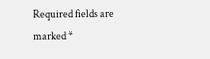Required fields are marked *